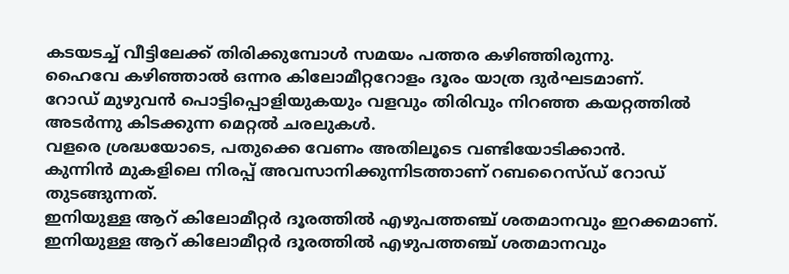കടയടച്ച് വീട്ടിലേക്ക് തിരിക്കുമ്പോൾ സമയം പത്തര കഴിഞ്ഞിരുന്നു.
ഹൈവേ കഴിഞ്ഞാൽ ഒന്നര കിലോമീറ്ററോളം ദൂരം യാത്ര ദുർഘടമാണ്.
റോഡ് മുഴുവൻ പൊട്ടിപ്പൊളിയുകയും വളവും തിരിവും നിറഞ്ഞ കയറ്റത്തിൽ അടർന്നു കിടക്കുന്ന മെറ്റൽ ചരലുകൾ.
വളരെ ശ്രദ്ധയോടെ, പതുക്കെ വേണം അതിലൂടെ വണ്ടിയോടിക്കാൻ.
കുന്നിൻ മുകളിലെ നിരപ്പ് അവസാനിക്കുന്നിടത്താണ് റബറൈസ്ഡ് റോഡ് തുടങ്ങുന്നത്.
ഇനിയുള്ള ആറ് കിലോമീറ്റർ ദൂരത്തിൽ എഴുപത്തഞ്ച് ശതമാനവും ഇറക്കമാണ്.
ഇനിയുള്ള ആറ് കിലോമീറ്റർ ദൂരത്തിൽ എഴുപത്തഞ്ച് ശതമാനവും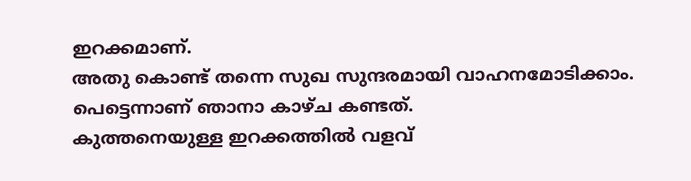ഇറക്കമാണ്.
അതു കൊണ്ട് തന്നെ സുഖ സുന്ദരമായി വാഹനമോടിക്കാം.
പെട്ടെന്നാണ് ഞാനാ കാഴ്ച കണ്ടത്.
കുത്തനെയുള്ള ഇറക്കത്തിൽ വളവ്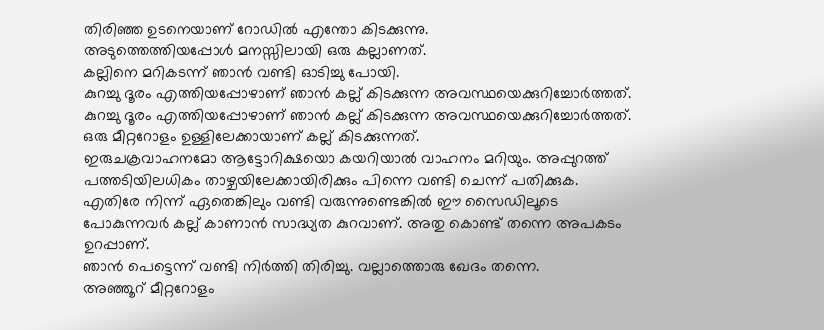തിരിഞ്ഞ ഉടനെയാണ് റോഡിൽ എന്തോ കിടക്കുന്നു.
അടുത്തെത്തിയപ്പോൾ മനസ്സിലായി ഒരു കല്ലാണത്.
കല്ലിനെ മറികടന്ന് ഞാൻ വണ്ടി ഓടിച്ചു പോയി.
കുറച്ചു ദൂരം എത്തിയപ്പോഴാണ് ഞാൻ കല്ല് കിടക്കുന്ന അവസ്ഥയെക്കുറിച്ചോർത്തത്.
കുറച്ചു ദൂരം എത്തിയപ്പോഴാണ് ഞാൻ കല്ല് കിടക്കുന്ന അവസ്ഥയെക്കുറിച്ചോർത്തത്.
ഒരു മീറ്ററോളം ഉള്ളിലേക്കായാണ് കല്ല് കിടക്കുന്നത്.
ഇരുചക്രവാഹനമോ ആട്ടോറിക്ഷയൊ കയറിയാൽ വാഹനം മറിയും. അപ്പുറത്ത് പത്തടിയിലധികം താഴ്ചയിലേക്കായിരിക്കും പിന്നെ വണ്ടി ചെന്ന് പതിക്കുക.
എതിരേ നിന്ന് ഏതെങ്കിലും വണ്ടി വരുന്നുണ്ടെങ്കിൽ ഈ സൈഡിലൂടെ പോകുന്നവർ കല്ല് കാണാൻ സാദ്ധ്യത കുറവാണ്. അതു കൊണ്ട് തന്നെ അപകടം ഉറപ്പാണ്.
ഞാൻ പെട്ടെന്ന് വണ്ടി നിർത്തി തിരിച്ചു. വല്ലാത്തൊരു ഖേദം തന്നെ.
അഞ്ഞൂറ് മീറ്ററോളം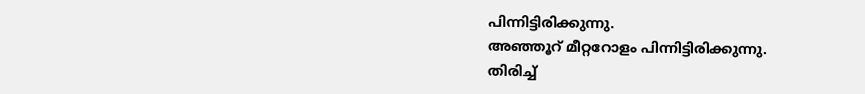പിന്നിട്ടിരിക്കുന്നു.
അഞ്ഞൂറ് മീറ്ററോളം പിന്നിട്ടിരിക്കുന്നു.
തിരിച്ച്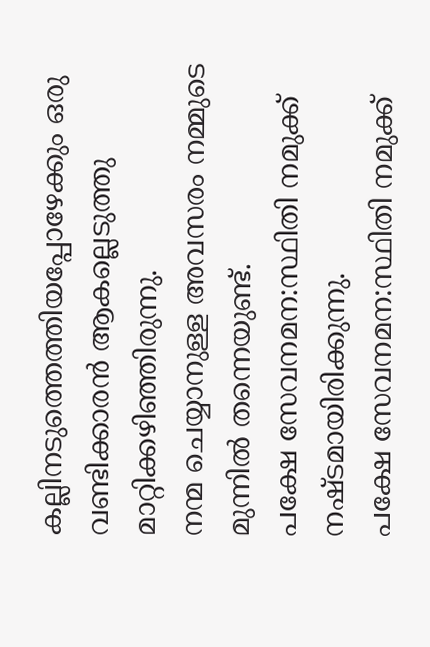കല്ലിനടുത്തെത്തിയപ്പോഴേക്കും ഒരു വണ്ടിക്കാരൻ ആകല്ലെടുത്തു മാറ്റിക്കഴിഞ്ഞിരുന്നു.
നന്മ ചെയ്യാനുള്ള അവസരം നമ്മുടെ മുന്നിൽ തന്നെയുണ്ട്.
പക്ഷേ സേവനമന:സ്ഥിതി നമുക്ക് നഷ്ടമായിരിക്കുന്നു.
പക്ഷേ സേവനമന:സ്ഥിതി നമുക്ക്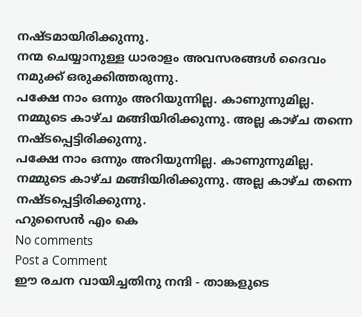നഷ്ടമായിരിക്കുന്നു.
നന്മ ചെയ്യാനുള്ള ധാരാളം അവസരങ്ങൾ ദൈവം നമുക്ക് ഒരുക്കിത്തരുന്നു.
പക്ഷേ നാം ഒന്നും അറിയുന്നില്ല. കാണുന്നുമില്ല. നമ്മുടെ കാഴ്ച മങ്ങിയിരിക്കുന്നു. അല്ല കാഴ്ച തന്നെ നഷ്ടപ്പെട്ടിരിക്കുന്നു.
പക്ഷേ നാം ഒന്നും അറിയുന്നില്ല. കാണുന്നുമില്ല. നമ്മുടെ കാഴ്ച മങ്ങിയിരിക്കുന്നു. അല്ല കാഴ്ച തന്നെ നഷ്ടപ്പെട്ടിരിക്കുന്നു.
ഹുസൈൻ എം കെ
No comments
Post a Comment
ഈ രചന വായിച്ചതിനു നന്ദി - താങ്കളുടെ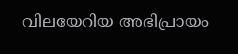വിലയേറിയ അഭിപ്രായം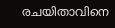രചയിതാവിനെ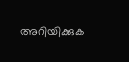അറിയിക്കുക